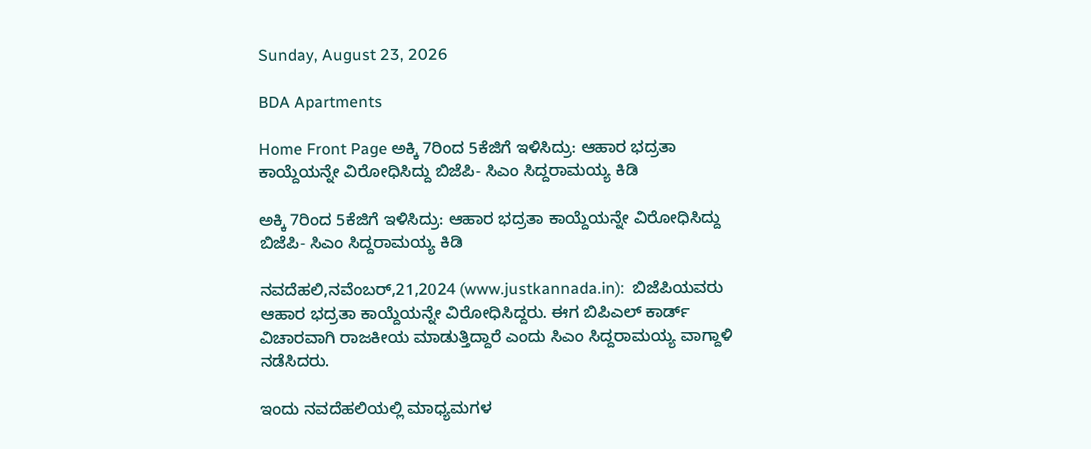Sunday, August 23, 2026

BDA Apartments

Home Front Page ಅಕ್ಕಿ 7ರಿಂದ 5ಕೆಜಿಗೆ ಇಳಿಸಿದ್ರು: ಆಹಾರ ಭದ್ರತಾ ಕಾಯ್ದೆಯನ್ನೇ ವಿರೋಧಿಸಿದ್ದು ಬಿಜೆಪಿ- ಸಿಎಂ ಸಿದ್ದರಾಮಯ್ಯ ಕಿಡಿ

ಅಕ್ಕಿ 7ರಿಂದ 5ಕೆಜಿಗೆ ಇಳಿಸಿದ್ರು: ಆಹಾರ ಭದ್ರತಾ ಕಾಯ್ದೆಯನ್ನೇ ವಿರೋಧಿಸಿದ್ದು ಬಿಜೆಪಿ- ಸಿಎಂ ಸಿದ್ದರಾಮಯ್ಯ ಕಿಡಿ

ನವದೆಹಲಿ,ನವೆಂಬರ್,21,2024 (www.justkannada.in):  ಬಿಜೆಪಿಯವರು ಆಹಾರ ಭದ್ರತಾ ಕಾಯ್ದೆಯನ್ನೇ ವಿರೋಧಿಸಿದ್ದರು. ಈಗ ಬಿಪಿಎಲ್ ಕಾರ್ಡ್ ವಿಚಾರವಾಗಿ ರಾಜಕೀಯ ಮಾಡುತ್ತಿದ್ದಾರೆ ಎಂದು ಸಿಎಂ ಸಿದ್ದರಾಮಯ್ಯ ವಾಗ್ದಾಳಿ ನಡೆಸಿದರು.

ಇಂದು ನವದೆಹಲಿಯಲ್ಲಿ ಮಾಧ್ಯಮಗಳ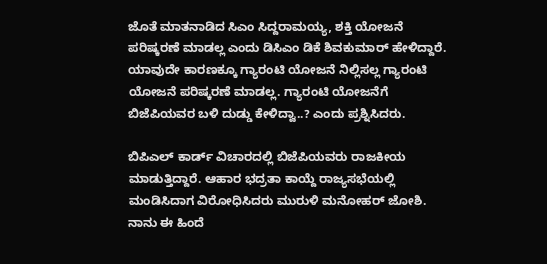ಜೊತೆ ಮಾತನಾಡಿದ ಸಿಎಂ ಸಿದ್ದರಾಮಯ್ಯ, ಶಕ್ತಿ ಯೋಜನೆ ಪರಿಷ್ಕರಣೆ ಮಾಡಲ್ಲ ಎಂದು ಡಿಸಿಎಂ ಡಿಕೆ ಶಿವಕುಮಾರ್ ಹೇಳಿದ್ದಾರೆ. ಯಾವುದೇ ಕಾರಣಕ್ಕೂ ಗ್ಯಾರಂಟಿ ಯೋಜನೆ ನಿಲ್ಲಿಸಲ್ಲ ಗ್ಯಾರಂಟಿ ಯೋಜನೆ ಪರಿಷ್ಕರಣೆ ಮಾಡಲ್ಲ. ಗ್ಯಾರಂಟಿ ಯೋಜನೆಗೆ ಬಿಜೆಪಿಯವರ ಬಳಿ ದುಡ್ಡು ಕೇಳಿದ್ವಾ..? ಎಂದು ಪ್ರಶ್ನಿಸಿದರು.

ಬಿಪಿಎಲ್ ಕಾರ್ಡ್ ವಿಚಾರದಲ್ಲಿ ಬಿಜೆಪಿಯವರು ರಾಜಕೀಯ ಮಾಡುತ್ತಿದ್ದಾರೆ. ಆಹಾರ ಭದ್ರತಾ ಕಾಯ್ದೆ ರಾಜ್ಯಸಭೆಯಲ್ಲಿ ಮಂಡಿಸಿದಾಗ ವಿರೋಧಿಸಿದರು ಮುರುಳಿ ಮನೋಹರ್ ಜೋಶಿ.    ನಾನು ಈ ಹಿಂದೆ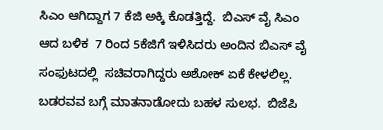ಸಿಎಂ ಆಗಿದ್ದಾಗ 7 ಕೆಜಿ ಅಕ್ಕಿ ಕೊಡತ್ತಿದ್ದೆ.  ಬಿಎಸ್ ವೈ ಸಿಎಂ ಆದ ಬಳಿಕ  7 ರಿಂದ 5ಕೆಜಿಗೆ ಇಳಿಸಿದರು ಅಂದಿನ ಬಿಎಸ್ ವೈ ಸಂಫುಟದಲ್ಲಿ  ಸಚಿವರಾಗಿದ್ದರು ಅಶೋಕ್ ಏಕೆ ಕೇಳಲಿಲ್ಲ. ಬಡರವವ ಬಗ್ಗೆ ಮಾತನಾಡೋದು ಬಹಳ ಸುಲಭ.  ಬಿಜೆಪಿ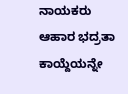ನಾಯಕರು ಆಹಾರ ಭದ್ರತಾ ಕಾಯ್ದೆಯನ್ನೇ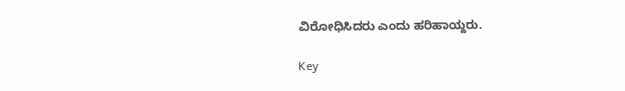ವಿರೋಧಿಸಿದರು ಎಂದು ಹರಿಹಾಯ್ದರು.

Key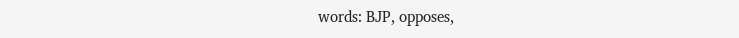words: BJP, opposes,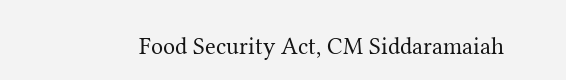Food Security Act, CM Siddaramaiah